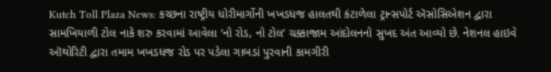Kutch Toll Plaza News: કચ્છના રાષ્ટ્રીય ધોરીમાર્ગોની ખખડધજ હાલતથી કંટાળેલા ટ્રાન્સપોર્ટ ઍસોસિએશન દ્વારા સામખિયાળી ટોલ નાકે શરુ કરવામાં આવેલા ‘નો રોડ, નો ટોલ’ ચક્કાજામ આંદોલનનો સુખદ અંત આવ્યો છે. નેશનલ હાઇવે ઑથોરિટી દ્વારા તમામ ખખડધજ રોડ પર પડેલા ગાબડાં પુરવાની કામગીરી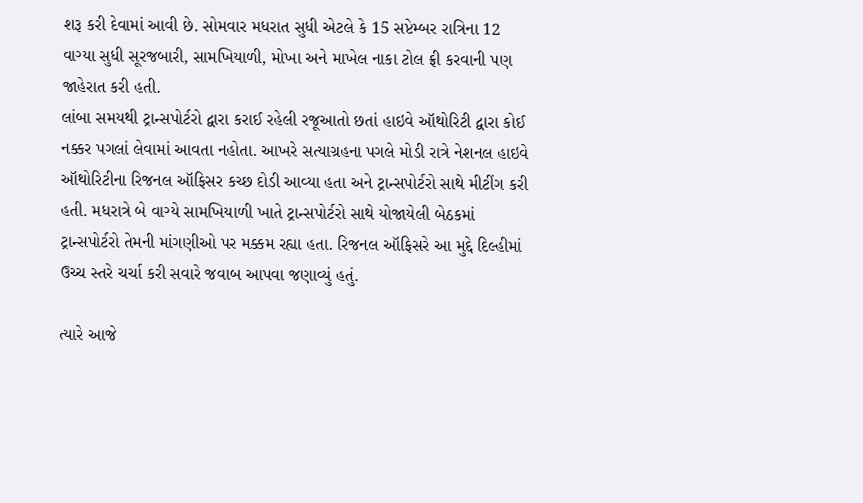શરૂ કરી દેવામાં આવી છે. સોમવાર મધરાત સુધી એટલે કે 15 સપ્ટેમ્બર રાત્રિના 12 વાગ્યા સુધી સૂરજબારી, સામખિયાળી, મોખા અને માખેલ નાકા ટોલ ફ્રી કરવાની પણ જાહેરાત કરી હતી.
લાંબા સમયથી ટ્રાન્સપોર્ટરો દ્વારા કરાઈ રહેલી રજૂઆતો છતાં હાઇવે ઑથોરિટી દ્વારા કોઈ નક્કર પગલાં લેવામાં આવતા નહોતા. આખરે સત્યાગ્રહના પગલે મોડી રાત્રે નેશનલ હાઇવે ઑથોરિટીના રિજનલ ઑફિસર કચ્છ દોડી આવ્યા હતા અને ટ્રાન્સપોર્ટરો સાથે મીટીંગ કરી હતી. મધરાત્રે બે વાગ્યે સામખિયાળી ખાતે ટ્રાન્સપોર્ટરો સાથે યોજાયેલી બેઠકમાં ટ્રાન્સપોર્ટરો તેમની માંગણીઓ પર મક્કમ રહ્યા હતા. રિજનલ ઑફિસરે આ મુદ્દે દિલ્હીમાં ઉચ્ચ સ્તરે ચર્ચા કરી સવારે જવાબ આપવા જણાવ્યું હતું.

ત્યારે આજે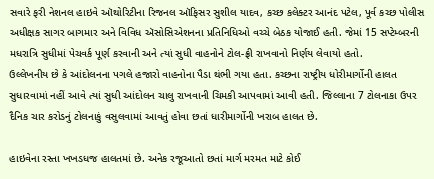સવારે ફરી નેશનલ હાઇવે ઑથોરિટીના રિજનલ ઑફિસર સુશીલ યાદવ, કચ્છ કલેક્ટર આનંદ પટેલ, પૂર્વ કચ્છ પોલીસ અધીક્ષક સાગર બાગમાર અને વિવિધ ઍસોસિએશનના પ્રતિનિધિઓ વચ્ચે બેઠક યોજાઈ હતી. જેમાં 15 સપ્ટેમ્બરની મધરાત્રિ સુધીમાં પેચવર્ક પૂર્ણ કરવાની અને ત્યાં સુધી વાહનોને ટોલ-ફ્રી રાખવાનો નિર્ણય લેવાયો હતો.
ઉલ્લેખનીય છે કે આંદોલનના પગલે હજારો વાહનોના પૈડા થંભી ગયા હતા. કચ્છના રાષ્ટ્રીય ધોરીમાર્ગોની હાલત સુધારવામાં નહીં આવે ત્યાં સુધી આંદોલન ચાલુ રાખવાની ચિમકી આપવામાં આવી હતી. જિલ્લાના 7 ટોલનાકા ઉપર દૈનિક ચાર કરોડનું ટોલનાકું વસુલવામાં આવતું હોવા છતાં ધારીમાર્ગોની ખરાબ હાલત છે.

હાઇવેના રસ્તા ખખડધજ હાલતમાં છે. અનેક રજૂઆતો છતાં માર્ગ મરમત માટે કોઈ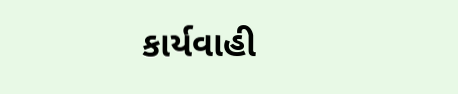કાર્યવાહી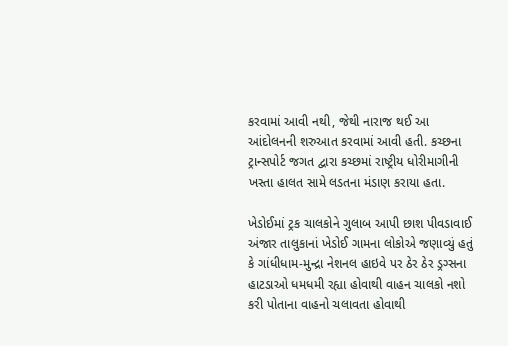કરવામાં આવી નથી, જેથી નારાજ થઈ આ આંદોલનની શરુઆત કરવામાં આવી હતી. કચ્છના ટ્રાન્સપોર્ટ જગત દ્વારા કચ્છમાં રાષ્ટ્રીય ધોરીમાગીની ખસ્તા હાલત સામે લડતના મંડાણ કરાયા હતા.

ખેડોઈમાં ટ્રક ચાલકોને ગુલાબ આપી છાશ પીવડાવાઈ
અંજાર તાલુકાનાં ખેડોઈ ગામના લોકોએ જણાવ્યું હતું કે ગાંધીધામ-મુન્દ્રા નેશનલ હાઇવે પર ઠેર ઠેર ડ્રગ્સના હાટડાઓ ધમધમી રહ્યા હોવાથી વાહન ચાલકો નશો કરી પોતાના વાહનો ચલાવતા હોવાથી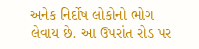અનેક નિર્દોષ લોકોનો ભોગ લેવાય છે. આ ઉપરાંત રોડ પર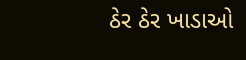ઠેર ઠેર ખાડાઓ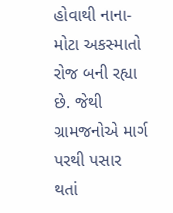હોવાથી નાના-મોટા અકસ્માતો રોજ બની રહ્યા છે. જેથી ગ્રામજનોએ માર્ગ પરથી પસાર થતાં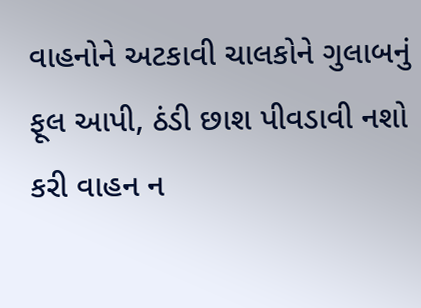વાહનોને અટકાવી ચાલકોને ગુલાબનું ફૂલ આપી, ઠંડી છાશ પીવડાવી નશો કરી વાહન ન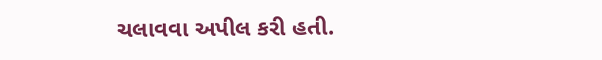ચલાવવા અપીલ કરી હતી.